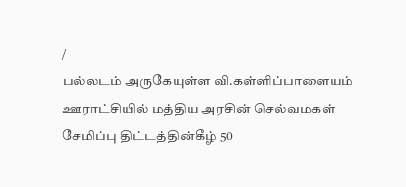/
பல்லடம் அருகேயுள்ள வி.கள்ளிப்பாளையம் ஊராட்சியில் மத்திய அரசின் செல்வமகள் சேமிப்பு திட்டத்தின்கீழ் 50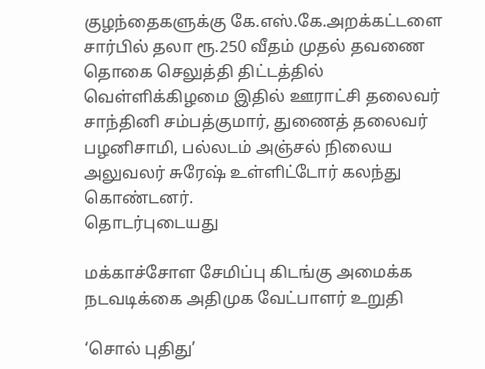குழந்தைகளுக்கு கே.எஸ்.கே.அறக்கட்டளை சார்பில் தலா ரூ.250 வீதம் முதல் தவணை தொகை செலுத்தி திட்டத்தில் வெள்ளிக்கிழமை இதில் ஊராட்சி தலைவர் சாந்தினி சம்பத்குமார், துணைத் தலைவர் பழனிசாமி, பல்லடம் அஞ்சல் நிலைய அலுவலர் சுரேஷ் உள்ளிட்டோர் கலந்து கொண்டனர்.
தொடர்புடையது

மக்காச்சோள சேமிப்பு கிடங்கு அமைக்க நடவடிக்கை அதிமுக வேட்பாளர் உறுதி

‘சொல் புதிது’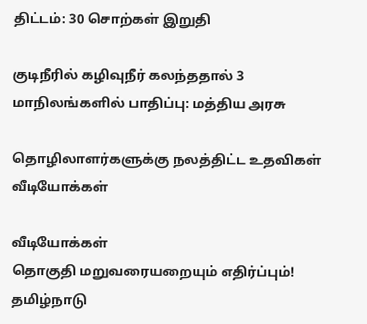திட்டம்: 30 சொற்கள் இறுதி

குடிநீரில் கழிவுநீர் கலந்ததால் 3 மாநிலங்களில் பாதிப்பு: மத்திய அரசு

தொழிலாளர்களுக்கு நலத்திட்ட உதவிகள்
வீடியோக்கள்

வீடியோக்கள்
தொகுதி மறுவரையறையும் எதிர்ப்பும்! தமிழ்நாடு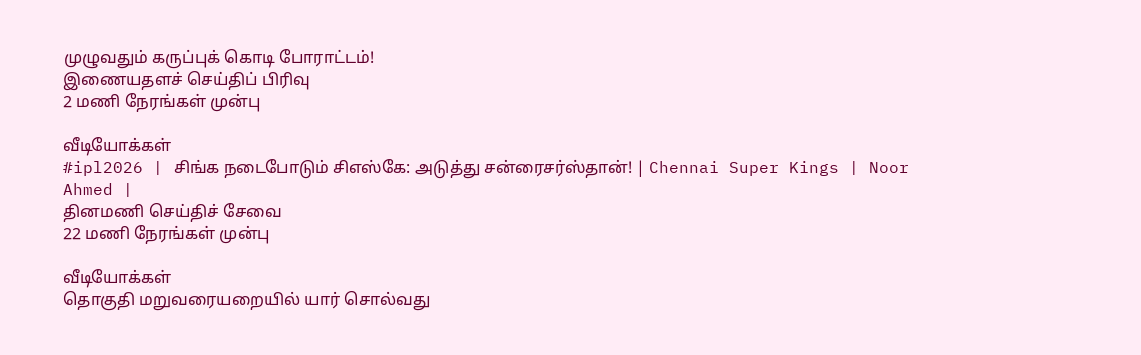முழுவதும் கருப்புக் கொடி போராட்டம்!
இணையதளச் செய்திப் பிரிவு
2 மணி நேரங்கள் முன்பு

வீடியோக்கள்
#ipl2026 | சிங்க நடைபோடும் சிஎஸ்கே: அடுத்து சன்ரைசர்ஸ்தான்! | Chennai Super Kings | Noor Ahmed |
தினமணி செய்திச் சேவை
22 மணி நேரங்கள் முன்பு

வீடியோக்கள்
தொகுதி மறுவரையறையில் யார் சொல்வது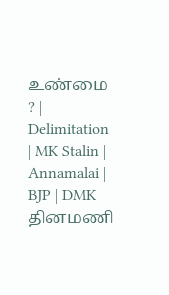உண்மை ? | Delimitation | MK Stalin | Annamalai | BJP | DMK
தினமணி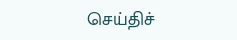செய்திச்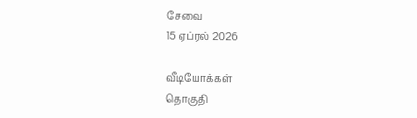சேவை
15 ஏப்ரல் 2026

வீடியோக்கள்
தொகுதி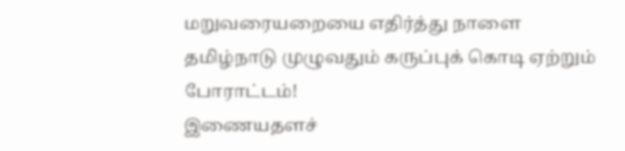மறுவரையறையை எதிர்த்து நாளை தமிழ்நாடு முழுவதும் கருப்புக் கொடி ஏற்றும் போராட்டம்!
இணையதளச்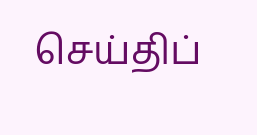செய்திப்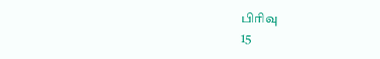பிரிவு
15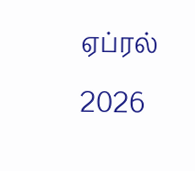ஏப்ரல் 2026